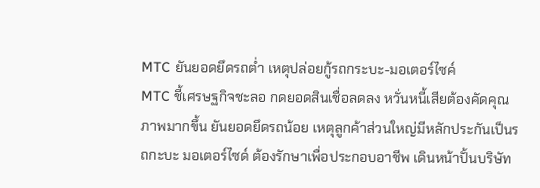MTC ยันยอดยึดรถต่ำ เหตุปล่อยกู้รถกระบะ-มอเตอร์ไซค์
MTC ชี้เศรษฐกิจชะลอ กดยอดสินเชื่อลดลง หวั่นหนี้เสียต้องคัดคุณภาพมากขึ้น ยันยอดยึดรถน้อย เหตุลูกค้าส่วนใหญ่มีหลักประกันเป็นรถกะบะ มอเตอร์ไซด์ ต้องรักษาเพื่อประกอบอาชีพ เดินหน้าปั้นบริษัท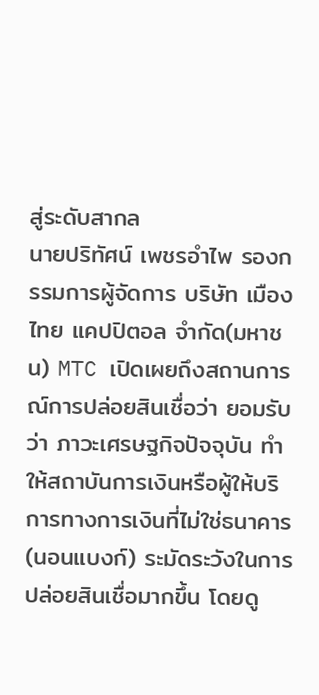สู่ระดับสากล
นายปริทัศน์ เพชรอำไพ รองกรรมการผู้จัดการ บริษัท เมืองไทย แคปปิตอล จำกัด(มหาชน) MTC เปิดเผยถึงสถานการณ์การปล่อยสินเชื่อว่า ยอมรับว่า ภาวะเศรษฐกิจปัจจุบัน ทำให้สถาบันการเงินหรือผู้ให้บริการทางการเงินที่ไม่ใช่ธนาคาร (นอนแบงก์) ระมัดระวังในการปล่อยสินเชื่อมากขึ้น โดยดู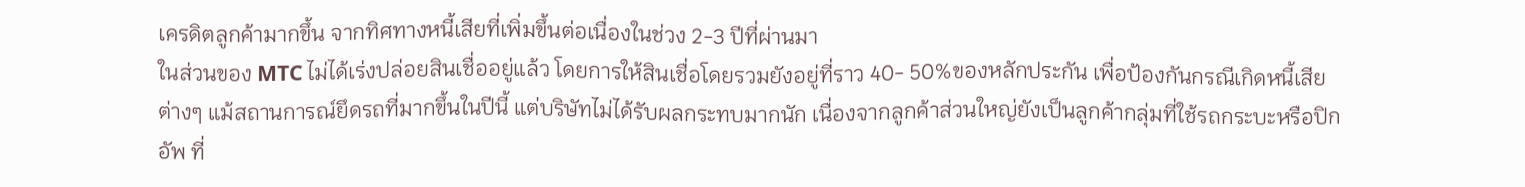เครดิตลูกค้ามากขึ้น จากทิศทางหนี้เสียที่เพิ่มขึ้นต่อเนื่องในช่วง 2-3 ปีที่ผ่านมา
ในส่วนของ MTC ไม่ได้เร่งปล่อยสินเชื่ออยู่แล้ว โดยการให้สินเชื่อโดยรวมยังอยู่ที่ราว 40- 50%ของหลักประกัน เพื่อป้องกันกรณีเกิดหนี้เสียต่างๆ แม้สถานการณ์ยึดรถที่มากขึ้นในปีนี้ แต่บริษัทไม่ได้รับผลกระทบมากนัก เนื่องจากลูกค้าส่วนใหญ่ยังเป็นลูกค้ากลุ่มที่ใช้รถกระบะหรือปิกอัพ ที่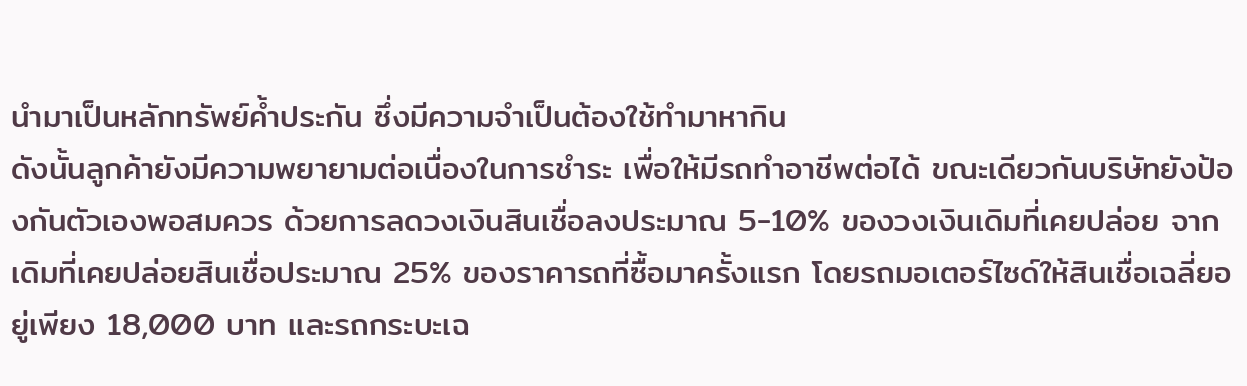นำมาเป็นหลักทรัพย์ค้ำประกัน ซึ่งมีความจำเป็นต้องใช้ทำมาหากิน
ดังนั้นลูกค้ายังมีความพยายามต่อเนื่องในการชำระ เพื่อให้มีรถทำอาชีพต่อได้ ขณะเดียวกันบริษัทยังป้องกันตัวเองพอสมควร ด้วยการลดวงเงินสินเชื่อลงประมาณ 5-10% ของวงเงินเดิมที่เคยปล่อย จากเดิมที่เคยปล่อยสินเชื่อประมาณ 25% ของราคารถที่ซื้อมาครั้งแรก โดยรถมอเตอร์ไซด์ให้สินเชื่อเฉลี่ยอยู่เพียง 18,000 บาท และรถกระบะเฉ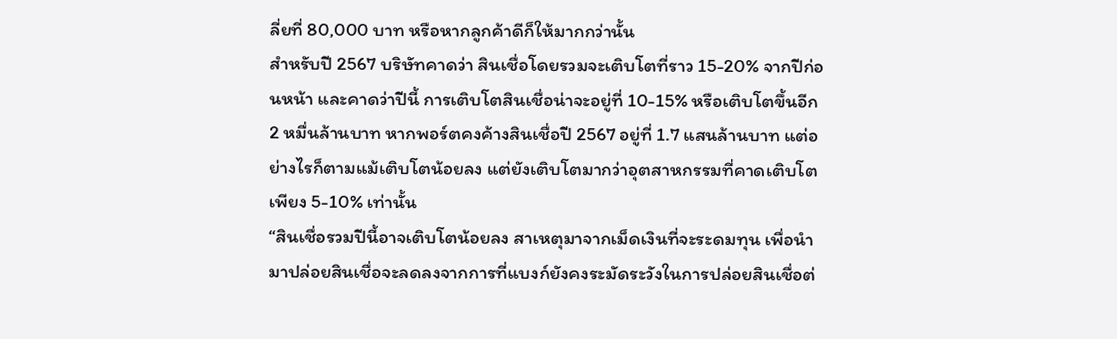ลี่ยที่ 80,000 บาท หรือหากลูกค้าดีก็ให้มากกว่านั้น
สำหรับปี 2567 บริษัทคาดว่า สินเชื่อโดยรวมจะเติบโตที่ราว 15-20% จากปีก่อนหน้า และคาดว่าปีนี้ การเติบโตสินเชื่อน่าจะอยู่ที่ 10-15% หรือเติบโตขึ้นอีก 2 หมื่นล้านบาท หากพอร์ตคงค้างสินเชื่อปี 2567 อยู่ที่ 1.7 แสนล้านบาท แต่อย่างไรก็ตามแม้เติบโตน้อยลง แต่ยังเติบโตมากว่าอุตสาหกรรมที่คาดเติบโตเพียง 5-10% เท่านั้น
“สินเชื่อรวมปีนี้อาจเติบโตน้อยลง สาเหตุมาจากเม็ดเงินที่จะระดมทุน เพื่อนำมาปล่อยสินเชื่อจะลดลงจากการที่แบงก์ยังคงระมัดระวังในการปล่อยสินเชื่อต่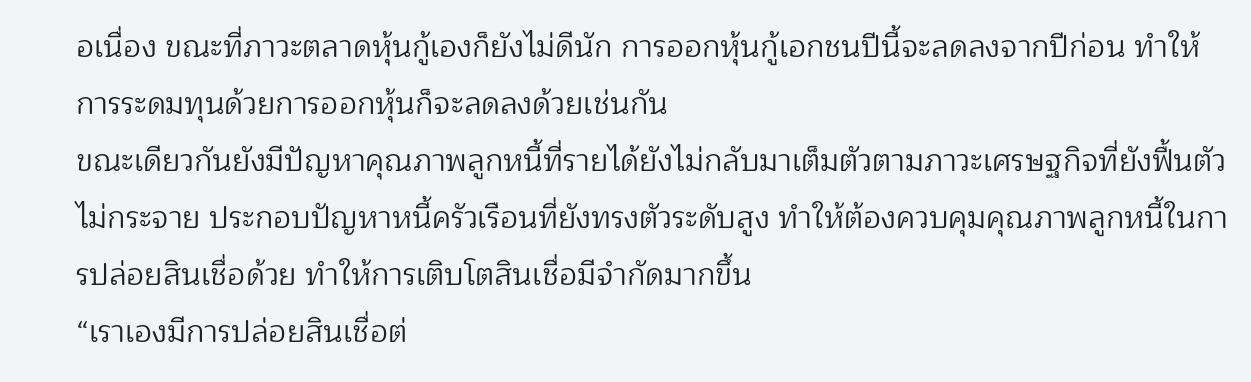อเนื่อง ขณะที่ภาวะตลาดหุ้นกู้เองก็ยังไม่ดีนัก การออกหุ้นกู้เอกชนปีนี้จะลดลงจากปีก่อน ทำให้การระดมทุนด้วยการออกหุ้นก็จะลดลงด้วยเช่นกัน
ขณะเดียวกันยังมีปัญหาคุณภาพลูกหนี้ที่รายได้ยังไม่กลับมาเต็มตัวตามภาวะเศรษฐกิจที่ยังฟื้นตัวไม่กระจาย ประกอบปัญหาหนี้ครัวเรือนที่ยังทรงตัวระดับสูง ทำให้ต้องควบคุมคุณภาพลูกหนี้ในการปล่อยสินเชื่อด้วย ทำให้การเติบโตสินเชื่อมีจำกัดมากขึ้น
“เราเองมีการปล่อยสินเชื่อต่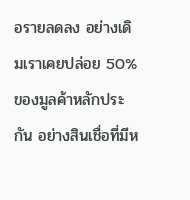อรายลดลง อย่างเดิมเราเคยปล่อย 50% ของมูลค้าหลักประกัน อย่างสินเชื่อที่มีห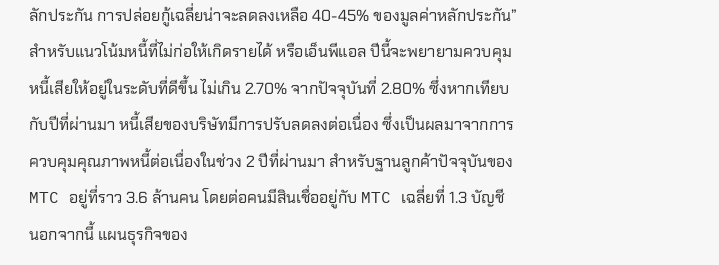ลักประกัน การปล่อยกู้เฉลี่ยน่าจะลดลงเหลือ 40-45% ของมูลค่าหลักประกัน”
สำหรับแนวโน้มหนี้ที่ไม่ก่อให้เกิดรายได้ หรือเอ็นพีแอล ปีนี้จะพยายามควบคุมหนี้เสียให้อยู่ในระดับที่ดีขึ้น ไม่เกิน 2.70% จากปัจจุบันที่ 2.80% ซึ่งหากเทียบกับปีที่ผ่านมา หนี้เสียของบริษัทมีการปรับลดลงต่อเนื่อง ซึ่งเป็นผลมาจากการควบคุมคุณภาพหนี้ต่อเนื่องในช่วง 2 ปีที่ผ่านมา สำหรับฐานลูกค้าปัจจุบันของ MTC อยู่ที่ราว 3.6 ล้านคน โดยต่อคนมีสินเชื่ออยู่กับ MTC เฉลี่ยที่ 1.3 บัญชี
นอกจากนี้ แผนธุรกิจของ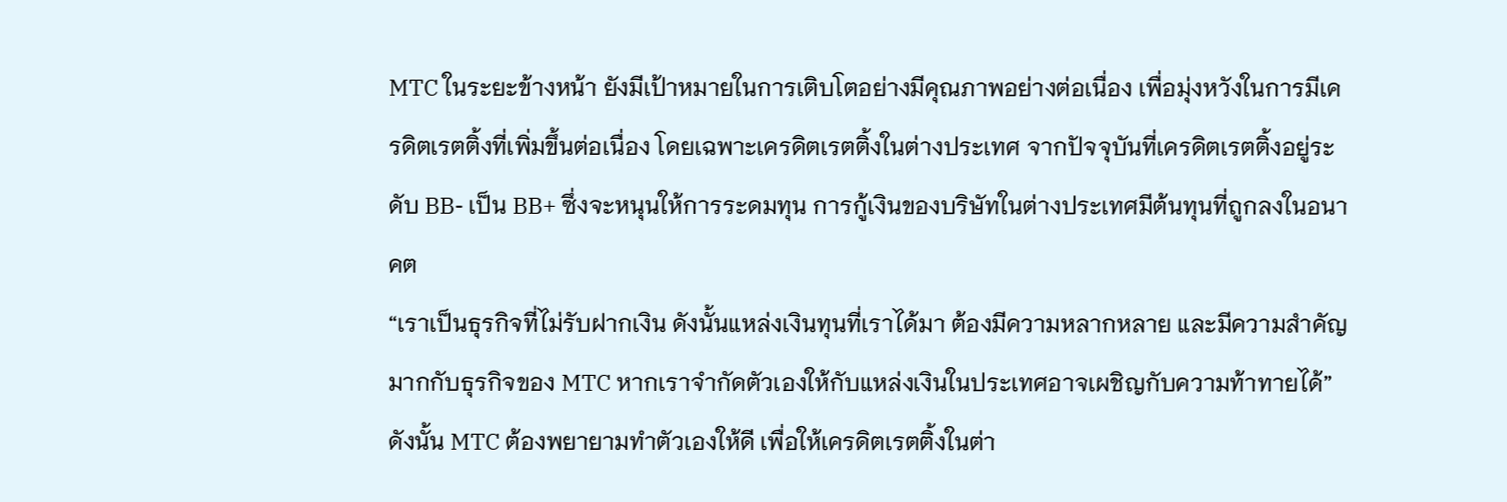MTC ในระยะข้างหน้า ยังมีเป้าหมายในการเติบโตอย่างมีคุณภาพอย่างต่อเนื่อง เพื่อมุ่งหวังในการมีเครดิตเรตติ้งที่เพิ่มขึ้นต่อเนื่อง โดยเฉพาะเครดิตเรตติ้งในต่างประเทศ จากปัจจุบันที่เครดิตเรตติ้งอยู่ระดับ BB- เป็น BB+ ซึ่งจะหนุนให้การระดมทุน การกู้เงินของบริษัทในต่างประเทศมีต้นทุนที่ถูกลงในอนาคต
“เราเป็นธุรกิจที่ไม่รับฝากเงิน ดังนั้นแหล่งเงินทุนที่เราได้มา ต้องมีความหลากหลาย และมีความสำคัญมากกับธุรกิจของ MTC หากเราจำกัดตัวเองให้กับแหล่งเงินในประเทศอาจเผชิญกับความท้าทายได้”
ดังนั้น MTC ต้องพยายามทำตัวเองให้ดี เพื่อให้เครดิตเรตติ้งในต่า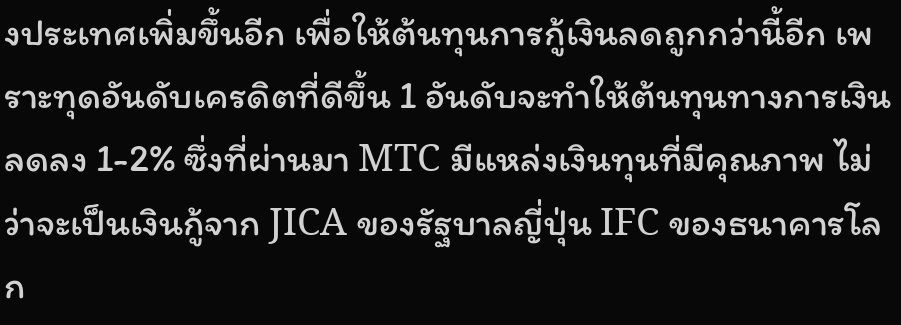งประเทศเพิ่มขึ้นอีก เพื่อให้ต้นทุนการกู้เงินลดถูกกว่านี้อีก เพราะทุดอันดับเครดิตที่ดีขึ้น 1 อันดับจะทำให้ต้นทุนทางการเงินลดลง 1-2% ซึ่งที่ผ่านมา MTC มีแหล่งเงินทุนที่มีคุณภาพ ไม่ว่าจะเป็นเงินกู้จาก JICA ของรัฐบาลญี่ปุ่น IFC ของธนาคารโลก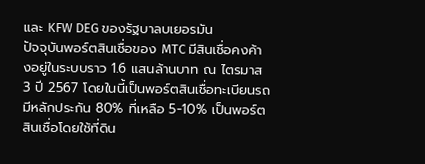และ KFW DEG ของรัฐบาลบเยอรมัน
ปัจจุบันพอร์ตสินเชื่อของ MTC มีสินเชื่อคงค้างอยู่ในระบบราว 1.6 แสนล้านบาท ณ ไตรมาส 3 ปี 2567 โดยในนี้เป็นพอร์ตสินเชื่อทะเบียนรถมีหลักประกัน 80% ที่เหลือ 5-10% เป็นพอร์ตสินเชื่อโดยใช้ที่ดิน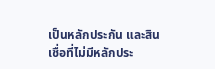เป็นหลักประกัน และสินเชื่อที่ไม่มีหลักประ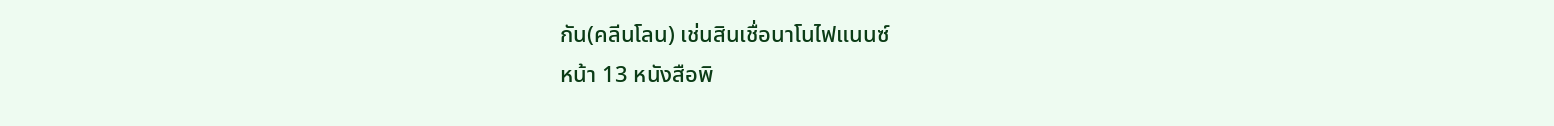กัน(คลีนโลน) เช่นสินเชื่อนาโนไฟแนนซ์
หน้า 13 หนังสือพิ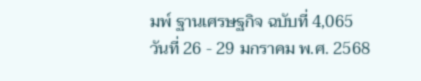มพ์ ฐานเศรษฐกิจ ฉบับที่ 4,065 วันที่ 26 - 29 มกราคม พ.ศ. 2568